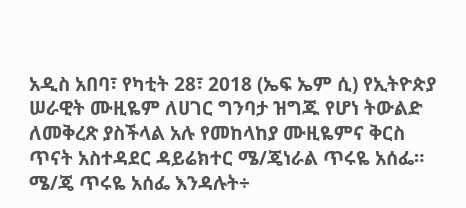አዲስ አበባ፣ የካቲት 28፣ 2018 (ኤፍ ኤም ሲ) የኢትዮጵያ ሠራዊት ሙዚዬም ለሀገር ግንባታ ዝግጁ የሆነ ትውልድ ለመቅረጽ ያስችላል አሉ የመከላከያ ሙዚዬምና ቅርስ ጥናት አስተዳደር ዳይሬክተር ሜ/ጄነራል ጥሩዬ አሰፌ።
ሜ/ጄ ጥሩዬ አሰፌ እንዳሉት÷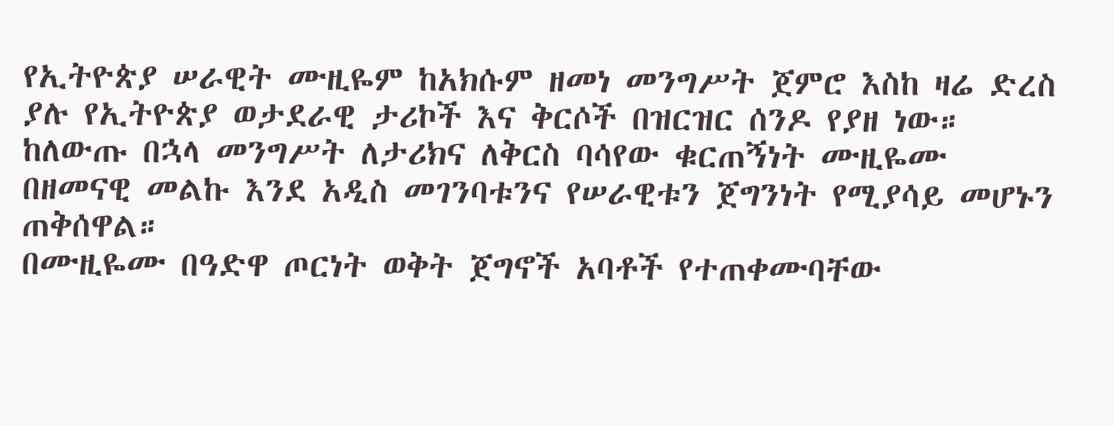የኢትዮጵያ ሠራዊት ሙዚዬም ከአክሱም ዘመነ መንግሥት ጀምሮ እስከ ዛሬ ድረስ ያሉ የኢትዮጵያ ወታደራዊ ታሪኮች እና ቅርሶች በዝርዝር ሰንዶ የያዘ ነው።
ከለውጡ በኋላ መንግሥት ለታሪክና ለቅርስ ባሳየው ቁርጠኝነት ሙዚዬሙ በዘመናዊ መልኩ እንደ አዲስ መገንባቱንና የሠራዊቱን ጀግንነት የሚያሳይ መሆኑን ጠቅሰዋል።
በሙዚዬሙ በዓድዋ ጦርነት ወቅት ጀግኖች አባቶች የተጠቀሙባቸው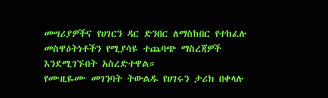መሣሪያዎችና የሀገርን ዳር ድንበር ለማስከበር የተከፈሉ መስዋዕትነቶችን የሚያሳዩ ተጨባጭ ማስረጃዎች እንደሚገኙበት አስረድተዋል።
የሙዚዬሙ መገንባት ትውልዱ የሀገሩን ታሪክ በቀላሉ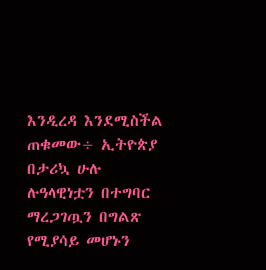እንዲረዳ እንደሚስችል ጠቁመው÷ ኢትዮጵያ በታሪኳ ሁሉ ሉዓላዊነቷን በተግባር ማረጋገጧን በግልጽ የሚያሳይ መሆኑን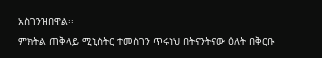አስገንዝበዋል፡፡
ምክትል ጠቅላይ ሚኒስትር ተመስገን ጥሩነህ በትናንትናው ዕለት በቅርቡ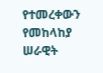የተመረቀውን የመከላከያ ሠራዊት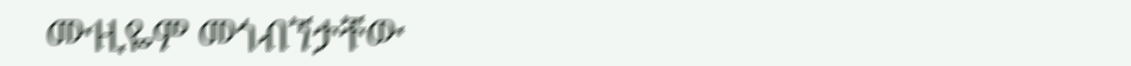ሙዚዬም መጎብኘታቸው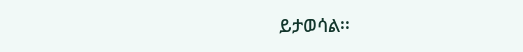ይታወሳል፡፡